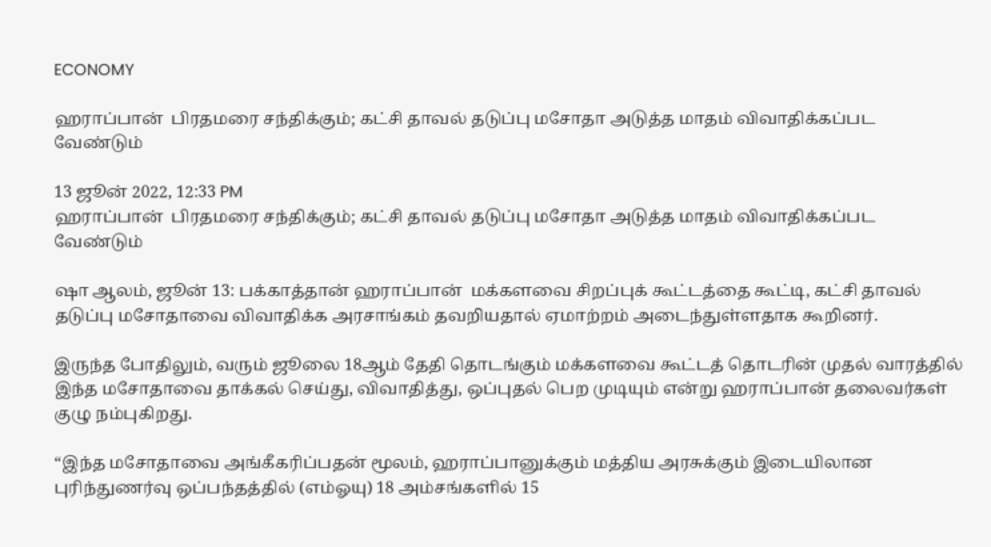ECONOMY

ஹராப்பான்  பிரதமரை சந்திக்கும்; கட்சி தாவல் தடுப்பு மசோதா அடுத்த மாதம் விவாதிக்கப்பட வேண்டும்

13 ஜூன் 2022, 12:33 PM
ஹராப்பான்  பிரதமரை சந்திக்கும்; கட்சி தாவல் தடுப்பு மசோதா அடுத்த மாதம் விவாதிக்கப்பட வேண்டும்

ஷா ஆலம், ஜூன் 13: பக்காத்தான் ஹராப்பான்  மக்களவை சிறப்புக் கூட்டத்தை கூட்டி, கட்சி தாவல் தடுப்பு மசோதாவை விவாதிக்க அரசாங்கம் தவறியதால் ஏமாற்றம் அடைந்துள்ளதாக கூறினர்.

இருந்த போதிலும், வரும் ஜூலை 18ஆம் தேதி தொடங்கும் மக்களவை கூட்டத் தொடரின் முதல் வாரத்தில் இந்த மசோதாவை தாக்கல் செய்து, விவாதித்து, ஒப்புதல் பெற முடியும் என்று ஹராப்பான் தலைவர்கள் குழு நம்புகிறது.

“இந்த மசோதாவை அங்கீகரிப்பதன் மூலம், ஹராப்பானுக்கும் மத்திய அரசுக்கும் இடையிலான புரிந்துணர்வு ஒப்பந்தத்தில் (எம்ஓயு) 18 அம்சங்களில் 15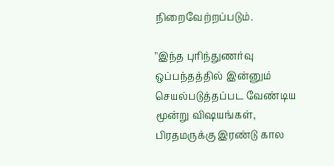நிறைவேற்றப்படும்.

"இந்த புரிந்துணர்வு ஒப்பந்தத்தில் இன்னும் செயல்படுத்தப்பட வேண்டிய மூன்று விஷயங்கள், பிரதமருக்கு இரண்டு கால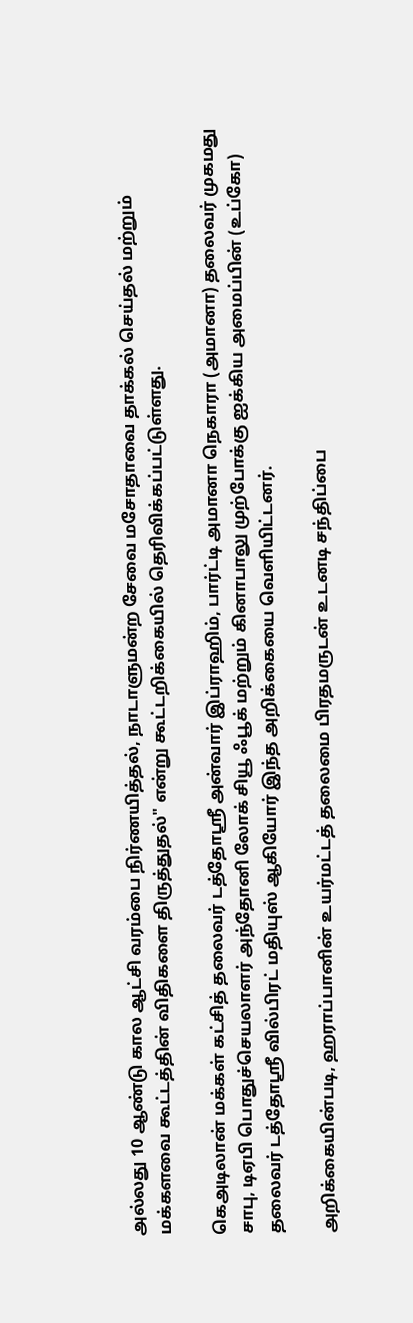அல்லது 10 ஆண்டு கால ஆட்சி வரம்பை நிர்ணயித்தல், நாடாளுமன்ற சேவை மசோதாவை தாக்கல் செய்தல் மற்றும் மக்களவை கூட்டத்தின் விதிகளை திருத்துதல்" என்று கூட்டறிக்கையில் தெரிவிக்கப்பட்டுள்ளது.

கெஅடிலான் மக்கள் கட்சித் தலைவர் டத்தோஸ்ரீ அன்வார் இப்ராஹிம், பார்ட்டி அமானா நெகாரா (அமானா) தலைவர் முகமது சாபு, டிஏபி பொதுச்செயலாளர் அந்தோனி லோக் சியூ ஃபூக் மற்றும் கினாபாலு முற்போக்கு ஐக்கிய அமைப்பின் (உப்கோ) தலைவர் டத்தோஸ்ரீ வில்பிரட் மதியுஸ் ஆகியோர் இந்த அறிக்கையை வெளியிட்டனர்.

அறிக்கையின்படி, ஹராப்பானின் உயர்மட்டத் தலைமை பிரதமருடன் உடனடி சந்திப்பை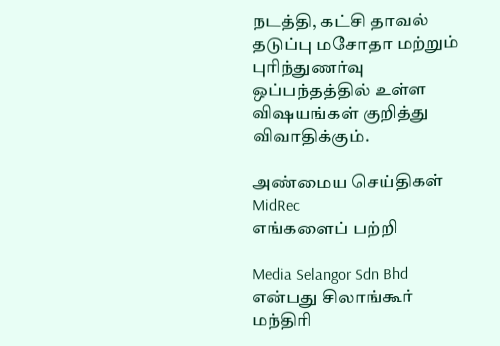நடத்தி, கட்சி தாவல் தடுப்பு மசோதா மற்றும் புரிந்துணர்வு ஒப்பந்தத்தில் உள்ள விஷயங்கள் குறித்து விவாதிக்கும்.

அண்மைய செய்திகள்
MidRec
எங்களைப் பற்றி

Media Selangor Sdn Bhd என்பது சிலாங்கூர் மந்திரி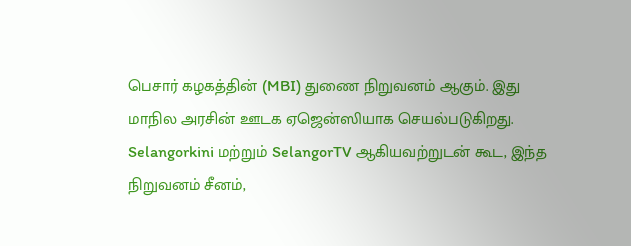பெசார் கழகத்தின் (MBI) துணை நிறுவனம் ஆகும். இது மாநில அரசின் ஊடக ஏஜென்ஸியாக செயல்படுகிறது. Selangorkini மற்றும் SelangorTV ஆகியவற்றுடன் கூட, இந்த நிறுவனம் சீனம்,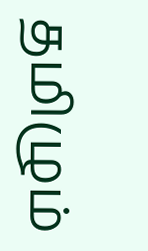தமிழும்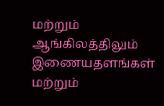மற்றும் ஆங்கிலத்திலும் இணையதளங்கள் மற்றும்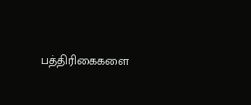பத்திரிகைகளை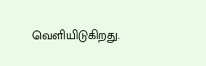வெளியிடுகிறது.